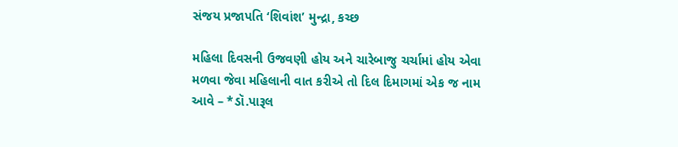સંજય પ્રજાપતિ ‘શિવાંશ’ મુન્દ્રા, કચ્છ

મહિલા દિવસની ઉજવણી હોય અને ચારેબાજુ ચર્ચામાં હોય એવા મળવા જેવા મહિલાની વાત કરીએ તો દિલ દિમાગમાં એક જ નામ આવે – *ડૉ.પારૂલ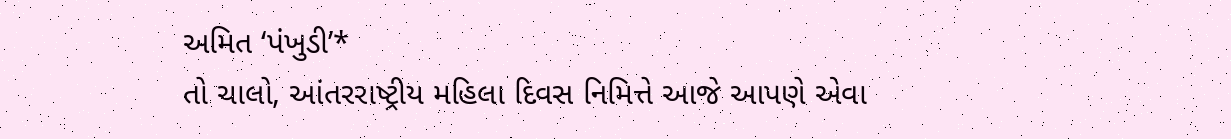અમિત ‘પંખુડી’*
તો ચાલો, આંતરરાષ્ટ્રીય મહિલા દિવસ નિમિત્તે આજે આપણે એવા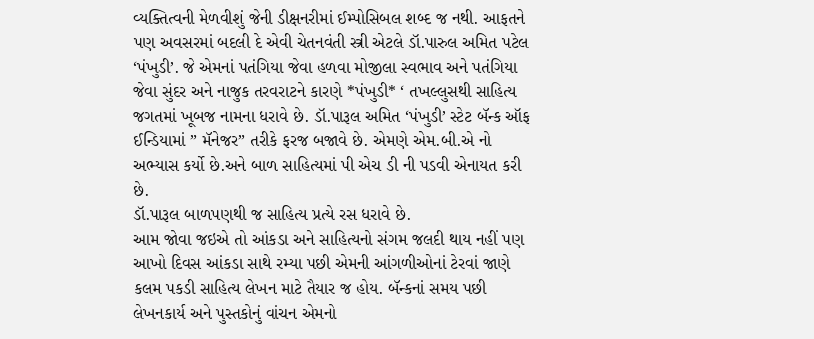વ્યક્તિત્વની મેળવીશું જેની ડીક્ષનરીમાં ઈમ્પોસિબલ શબ્દ જ નથી. આફતને પણ અવસરમાં બદલી દે એવી ચેતનવંતી સ્ત્રી એટલે ડૉ.પારુલ અમિત પટેલ ‘પંખુડી’. જે એમનાં પતંગિયા જેવા હળવા મોજીલા સ્વભાવ અને પતંગિયા જેવા સુંદર અને નાજુક તરવરાટને કારણે *પંખુડી* ‘ તખલ્લુસથી સાહિત્ય જગતમાં ખૂબજ નામના ધરાવે છે. ડૉ.પારૂલ અમિત ‘પંખુડી’ સ્ટેટ બૅન્ક ઑફ ઈન્ડિયામાં ” મૅનેજર” તરીકે ફરજ બજાવે છે. એમણે એમ.બી.એ નો અભ્યાસ કર્યો છે.અને બાળ સાહિત્યમાં પી એચ ડી ની પડવી એનાયત કરી છે.
ડૉ.પારૂલ બાળપણથી જ સાહિત્ય પ્રત્યે રસ ધરાવે છે.
આમ જોવા જઇએ તો આંકડા અને સાહિત્યનો સંગમ જલદી થાય નહીં પણ આખો દિવસ આંકડા સાથે રમ્યા પછી એમની આંગળીઓનાં ટેરવાં જાણે કલમ પકડી સાહિત્ય લેખન માટે તૈયાર જ હોય. બૅન્કનાં સમય પછી લેખનકાર્ય અને પુસ્તકોનું વાંચન એમનો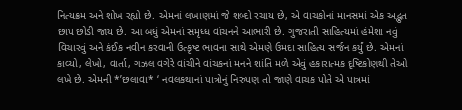નિત્યક્રમ અને શોખ રહ્યો છે. એમનાં લખાણમાં જે શબ્દો રચાય છે, એ વાચકોનાં માનસમાં એક અદ્ભુત છાપ છોડી જાય છે. આ બધું એમનાં સમૃધ્ધ વાંચનને આભારી છે. ગુજરાતી સાહિત્યમાં હંમેશા નવું વિચારવું અને કંઈક નવીન કરવાની ઉત્કૃષ્ટ ભાવના સાથે એમણે ઉમદા સાહિત્ય સર્જન કર્યું છે. એમનાં કાવ્યો, લેખો, વાર્તા, ગઝલ વગેરે વાંચીને વાંચકનાં મનને શાંતિ મળે એવું હકારાત્મક દૃષ્ટિકોણથી તેઓ લખે છે. એમની *’છલાવા* ‘ નવલકથાનાં પાત્રોનું નિરુપણ તો જાણે વાચક પોતે એ પાત્રમાં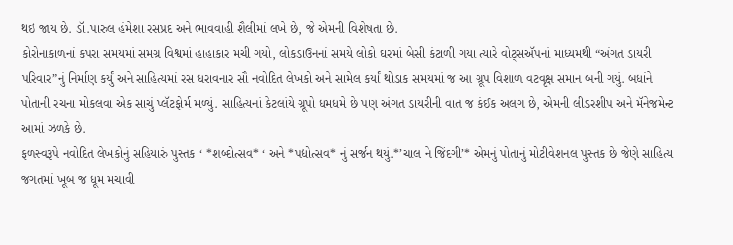થઇ જાય છે. ડૉ.પારુલ હંમેશા રસપ્રદ અને ભાવવાહી શૈલીમાં લખે છે, જે એમની વિશેષતા છે.
કોરોનાકાળનાં કપરા સમયમાં સમગ્ર વિશ્વમાં હાહાકાર મચી ગયો, લોકડાઉનનાં સમયે લોકો ઘરમાં બેસી કંટાળી ગયા ત્યારે વોટ્સઍપનાં માધ્યમથી “અંગત ડાયરી પરિવાર”નું નિર્માણ કર્યું અને સાહિત્યમાં રસ ધરાવનાર સૌ નવોદિત લેખકો અને સામેલ કર્યાં થોડાક સમયમાં જ આ ગ્રૂપ વિશાળ વટવૃક્ષ સમાન બની ગયું. બધાંને પોતાની રચના મોકલવા એક સાચું પ્લૅટફોર્મ મળ્યું. સાહિત્યનાં કેટલાંયે ગ્રૂપો ધમધમે છે પણ અંગત ડાયરીની વાત જ કંઈક અલગ છે, એમની લીડરશીપ અને મૅનેજમેન્ટ આમાં ઝળકે છે.
ફળસ્વરૂપે નવોદિત લેખકોનું સહિયારું પુસ્તક ‘ *શબ્દોત્સવ* ‘ અને *પદ્યોત્સવ* નું સર્જન થયું.*’ચાલ ને જિંદગી’* એમનું પોતાનું મોટીવેશનલ પુસ્તક છે જેણે સાહિત્ય જગતમાં ખૂબ જ ધૂમ મચાવી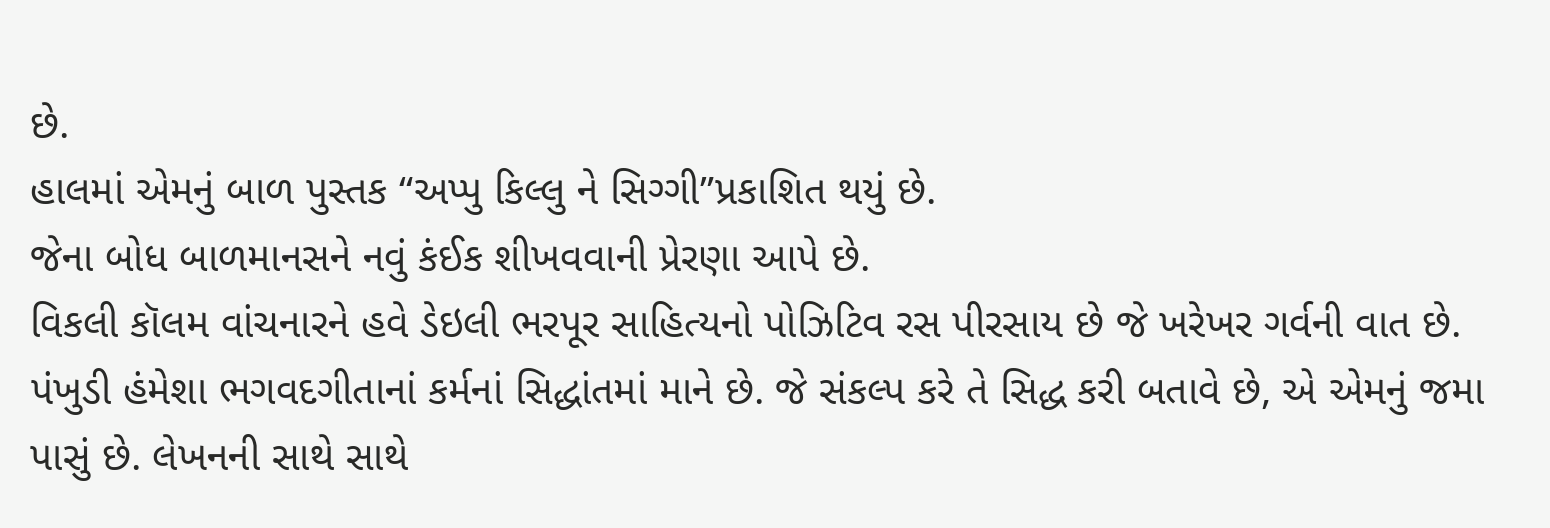છે.
હાલમાં એમનું બાળ પુસ્તક “અપ્પુ કિલ્લુ ને સિગ્ગી”પ્રકાશિત થયું છે.
જેના બોધ બાળમાનસને નવું કંઈક શીખવવાની પ્રેરણા આપે છે.
વિકલી કૉલમ વાંચનારને હવે ડેઇલી ભરપૂર સાહિત્યનો પોઝિટિવ રસ પીરસાય છે જે ખરેખર ગર્વની વાત છે. પંખુડી હંમેશા ભગવદગીતાનાં કર્મનાં સિદ્ધાંતમાં માને છે. જે સંકલ્પ કરે તે સિદ્ધ કરી બતાવે છે, એ એમનું જમા પાસું છે. લેખનની સાથે સાથે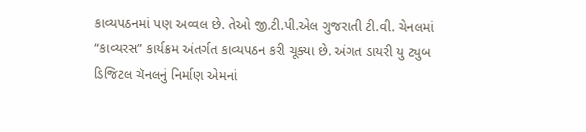કાવ્યપઠનમાં પણ અવ્વલ છે. તેઓ જી.ટી.પી.એલ ગુજરાતી ટી.વી. ચેનલમાં “કાવ્યરસ” કાર્યક્રમ અંતર્ગત કાવ્યપઠન કરી ચૂક્યા છે. અંગત ડાયરી યુ ટ્યુબ ડિજિટલ ચૅનલનું નિર્માણ એમનાં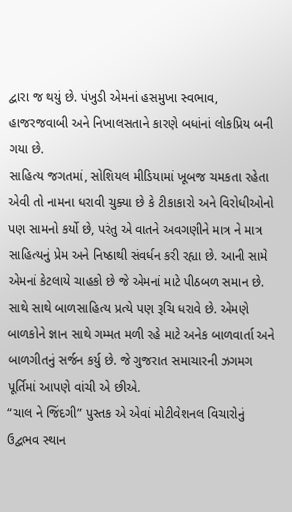દ્વારા જ થયું છે. પંખુડી એમનાં હસમુખા સ્વભાવ, હાજરજવાબી અને નિખાલસતાને કારણે બધાંનાં લોકપ્રિય બની ગયા છે.
સાહિત્ય જગતમાં, સોશિયલ મીડિયામાં ખૂબજ ચમકતા રહેતા એવી તો નામના ધરાવી ચુક્યા છે કે ટીકાકારો અને વિરોધીઓનો પણ સામનો કર્યો છે, પરંતુ એ વાતને અવગણીને માત્ર ને માત્ર સાહિત્યનું પ્રેમ અને નિષ્ઠાથી સંવર્ધન કરી રહ્યા છે. આની સામે એમનાં કેટલાયે ચાહકો છે જે એમનાં માટે પીઠબળ સમાન છે.
સાથે સાથે બાળસાહિત્ય પ્રત્યે પણ રૂચિ ધરાવે છે. એમણે બાળકોને જ્ઞાન સાથે ગમ્મત મળી રહે માટે અનેક બાળવાર્તા અને બાળગીતનું સર્જન કર્યુ છે. જે ગુજરાત સમાચારની ઝગમગ પૂર્તિમાં આપણે વાંચી એ છીએ.
“ચાલ ને જિંદગી” પુસ્તક એ એવાં મોટીવેશનલ વિચારોનું ઉદ્વભવ સ્થાન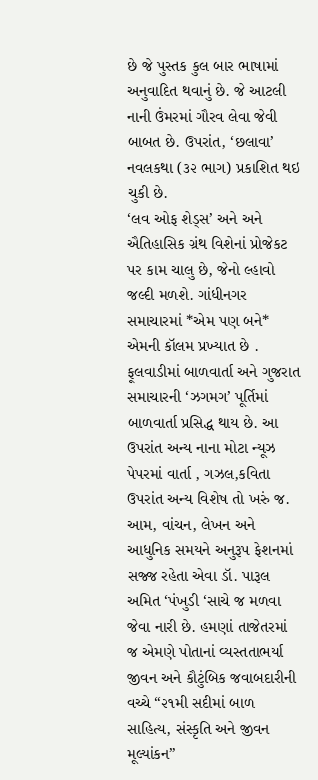છે જે પુસ્તક કુલ બાર ભાષામાં અનુવાદિત થવાનું છે. જે આટલી નાની ઉંમરમાં ગૌરવ લેવા જેવી બાબત છે. ઉપરાંત, ‘છલાવા’ નવલકથા (૩૨ ભાગ) પ્રકાશિત થઇ ચુકી છે.
‘લવ ઓફ શેડ્સ’ અને અને ઐતિહાસિક ગ્રંથ વિશેનાં પ્રોજેકટ પર કામ ચાલુ છે, જેનો લ્હાવો જલ્દી મળશે. ગાંધીનગર સમાચારમાં *એમ પણ બને* એમની કૉલમ પ્રખ્યાત છે . ફૂલવાડીમાં બાળવાર્તા અને ગુજરાત સમાચારની ‘ઝગમગ’ પૂર્તિમાં બાળવાર્તા પ્રસિદ્ધ થાય છે. આ ઉપરાંત અન્ય નાના મોટા ન્યૂઝ પેપરમાં વાર્તા , ગઝલ,કવિતા ઉપરાંત અન્ય વિશેષ તો ખરું જ.
આમ, વાંચન, લેખન અને આધુનિક સમયને અનુરૂપ ફેશનમાં સજ્જ રહેતા એવા ડૉ. પારૂલ અમિત ‘પંખુડી ‘સાચે જ મળવા જેવા નારી છે. હમણાં તાજેતરમાં જ એમણે પોતાનાં વ્યસ્તતાભર્યા જીવન અને કૌટુંબિક જવાબદારીની વચ્ચે “૨૧મી સદીમાં બાળ સાહિત્ય, સંસ્કૃતિ અને જીવન મૂલ્યાંકન”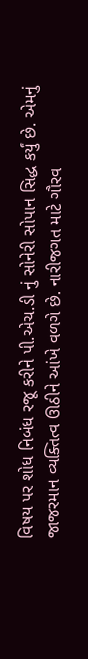વિષય પર શોધ નિબંધ રજૂ કરીને પી.એચ.ડી નું સોનેરી સોપાન સિદ્ધ કર્યું છે. એમનું જાજરમાન વ્યક્તિત્વ ઊઠીને આંખે વળગે છે. નારીજગત માટે ગૌરવ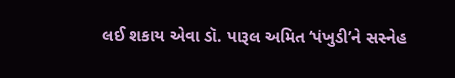લઈ શકાય એવા ડૉ. પારૂલ અમિત ‘પંખુડી’ને સસ્નેહ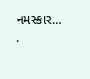નમસ્કાર…
.